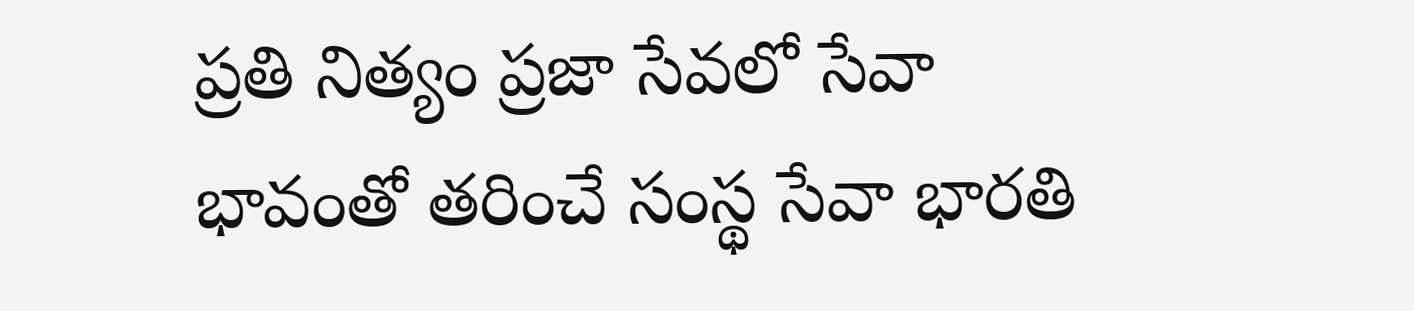ప్రతి నిత్యం ప్రజా సేవలో సేవా భావంతో తరించే సంస్థ సేవా భారతి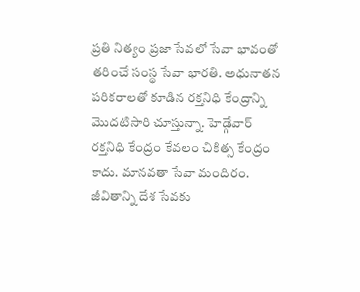ప్రతి నిత్యం ప్రజా సేవలో సేవా భావంతో తరించే సంస్థ సేవా భారతి. అధునాతన పరికరాలతో కూడిన రక్తనిధి కేంద్రాన్ని మొదటిసారి చూస్తున్నా. హెడ్గేవార్ రక్తనిధి కేంద్రం కేవలం చికిత్స కేంద్రం కాదు. మానవతా సేవా మందిరం. జీవితాన్ని దేశ సేవకు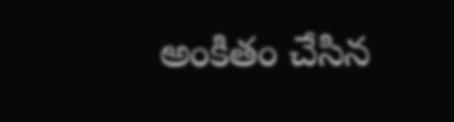అంకితం చేసిన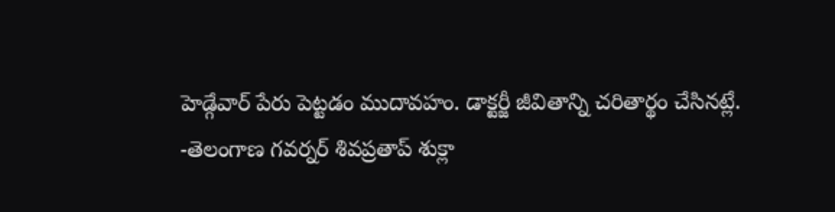హెడ్గేవార్ పేరు పెట్టడం ముదావహం. డాక్టర్జీ జీవితాన్ని చరితార్థం చేసినట్లే.
-తెలంగాణ గవర్నర్ శివప్రతాప్ శుక్లా